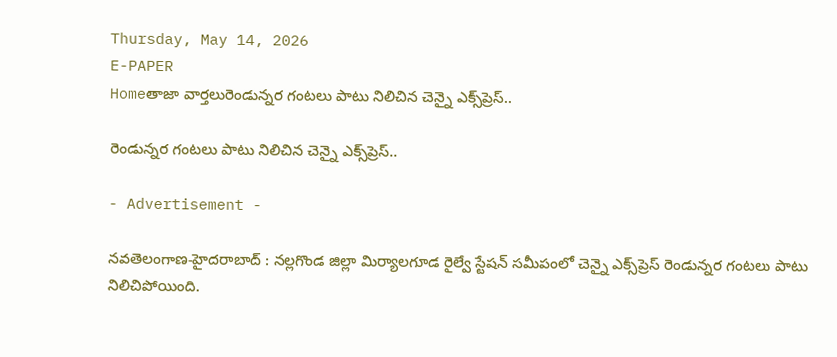Thursday, May 14, 2026
E-PAPER
Homeతాజా వార్తలురెండున్నర గంటలు పాటు నిలిచిన చెన్నై ఎక్స్‌ప్రెస్‌..

రెండున్నర గంటలు పాటు నిలిచిన చెన్నై ఎక్స్‌ప్రెస్‌..

- Advertisement -

న‌వ‌తెలంగాణ‌-హైద‌రాబాద్ : నల్లగొండ జిల్లా మిర్యాలగూడ రైల్వే స్టేషన్‌ సమీపంలో చెన్నై ఎక్స్‌ప్రెస్ రెండున్నర గంటలు పాటు నిలిచిపోయింది.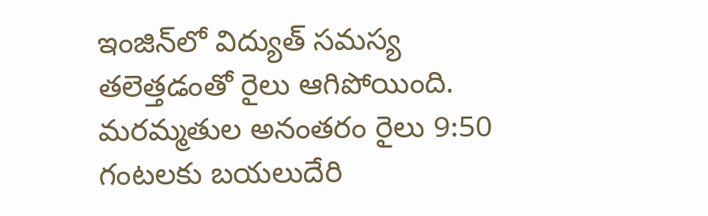ఇంజిన్‌లో విద్యుత్‌ సమస్య తలెత్తడంతో రైలు ఆగిపోయింది. మరమ్మతుల అనంతరం రైలు 9:50 గంటలకు బయలుదేరి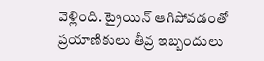వెళ్లింది. ట్రైయిన్‌ ఆగిపోవడంతో ప్రయాణికులు తీవ్ర ఇబ్బందులు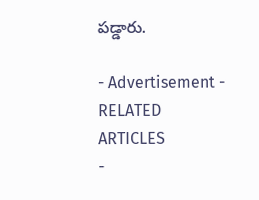పడ్డారు.

- Advertisement -
RELATED ARTICLES
-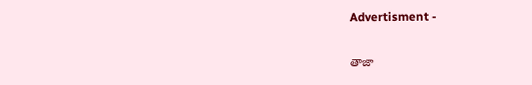Advertisment -

తాజా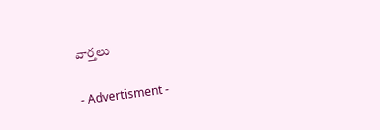వార్తలు

- Advertisment -